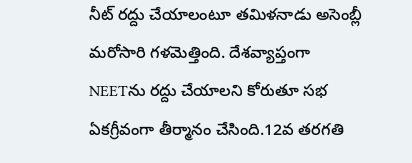నీట్ రద్దు చేయాలంటూ తమిళనాడు అసెంబ్లీ మరోసారి గళమెత్తింది. దేశవ్యాప్తంగా NEETను రద్దు చేయాలని కోరుతూ సభ ఏకగ్రీవంగా తీర్మానం చేసింది.12వ తరగతి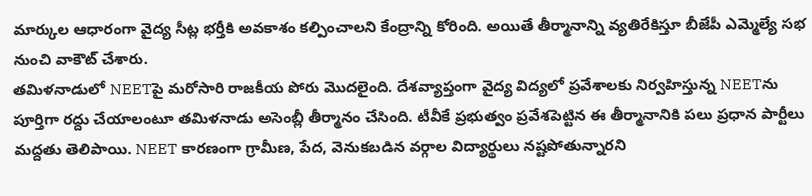మార్కుల ఆధారంగా వైద్య సీట్ల భర్తీకి అవకాశం కల్పించాలని కేంద్రాన్ని కోరింది. అయితే తీర్మానాన్ని వ్యతిరేకిస్తూ బీజేపీ ఎమ్మెల్యే సభ నుంచి వాకౌట్ చేశారు.
తమిళనాడులో NEETపై మరోసారి రాజకీయ పోరు మొదలైంది. దేశవ్యాప్తంగా వైద్య విద్యలో ప్రవేశాలకు నిర్వహిస్తున్న NEETను పూర్తిగా రద్దు చేయాలంటూ తమిళనాడు అసెంబ్లీ తీర్మానం చేసింది. టీవీకే ప్రభుత్వం ప్రవేశపెట్టిన ఈ తీర్మానానికి పలు ప్రధాన పార్టీలు మద్దతు తెలిపాయి. NEET కారణంగా గ్రామీణ, పేద, వెనుకబడిన వర్గాల విద్యార్థులు నష్టపోతున్నారని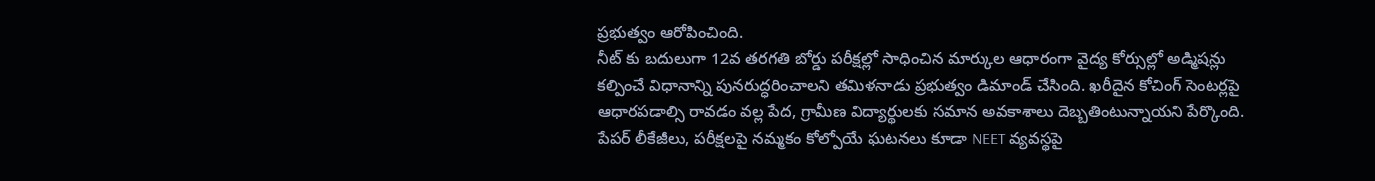ప్రభుత్వం ఆరోపించింది.
నీట్ కు బదులుగా 12వ తరగతి బోర్డు పరీక్షల్లో సాధించిన మార్కుల ఆధారంగా వైద్య కోర్సుల్లో అడ్మిషన్లు కల్పించే విధానాన్ని పునరుద్ధరించాలని తమిళనాడు ప్రభుత్వం డిమాండ్ చేసింది. ఖరీదైన కోచింగ్ సెంటర్లపై ఆధారపడాల్సి రావడం వల్ల పేద, గ్రామీణ విద్యార్థులకు సమాన అవకాశాలు దెబ్బతింటున్నాయని పేర్కొంది. పేపర్ లీకేజీలు, పరీక్షలపై నమ్మకం కోల్పోయే ఘటనలు కూడా NEET వ్యవస్థపై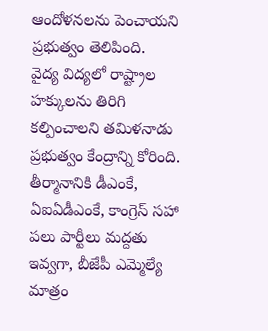ఆందోళనలను పెంచాయని ప్రభుత్వం తెలిపింది.
వైద్య విద్యలో రాష్ట్రాల హక్కులను తిరిగి కల్పించాలని తమిళనాడు ప్రభుత్వం కేంద్రాన్ని కోరింది. తీర్మానానికి డీఎంకే, ఏఐఏడీఎంకే, కాంగ్రెస్ సహా పలు పార్టీలు మద్దతు ఇవ్వగా, బీజేపీ ఎమ్మెల్యే మాత్రం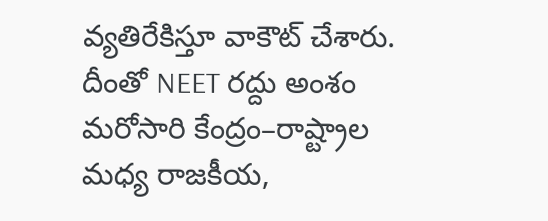వ్యతిరేకిస్తూ వాకౌట్ చేశారు. దీంతో NEET రద్దు అంశం మరోసారి కేంద్రం–రాష్ట్రాల మధ్య రాజకీయ,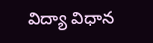విద్యా విధాన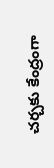చర్చకు కేంద్రంగా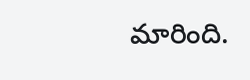మారింది.